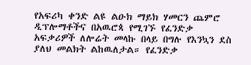የአፍሪካ ቀንድ ልዩ ልዑክ ማይክ ሃመርን ጨምሮ ዲፕሎማቶችና በአዉሮጳ የሚገኙ የፈንድቃ አፍቃሪዎች ለሎሬት መላኩ በላይ በግሉ የእንኳን ደስ ያለህ መልክት ልከዉለታል። የፈንድቃ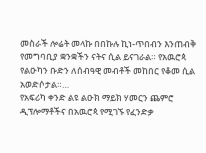መስራች ሎሬት መላኩ በበኩሉ ኪነ-ጥበብን እንጠብቅ የመግባቢያ ቋንቋችን ናትና ሲል ይናገራል። የአዉሮጳ የልዑካን ቡድን ለሰብዓዊ መብቶች መከበር የቆመ ሲል አወድሶታል።…
የአፍሪካ ቀንድ ልዩ ልዑክ ማይክ ሃመርን ጨምሮ ዲፕሎማቶችና በአዉሮጳ የሚገኙ የፈንድቃ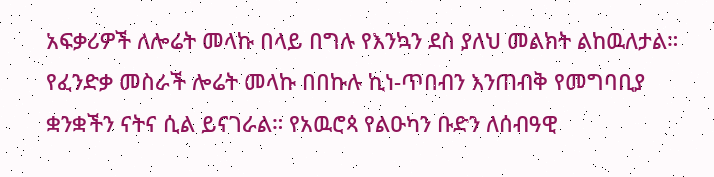አፍቃሪዎች ለሎሬት መላኩ በላይ በግሉ የእንኳን ደስ ያለህ መልክት ልከዉለታል። የፈንድቃ መስራች ሎሬት መላኩ በበኩሉ ኪነ-ጥበብን እንጠብቅ የመግባቢያ ቋንቋችን ናትና ሲል ይናገራል። የአዉሮጳ የልዑካን ቡድን ለሰብዓዊ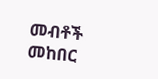መብቶች መከበር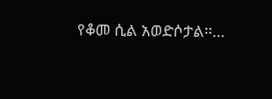የቆመ ሲል አወድሶታል።…